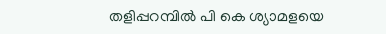തളിപ്പറമ്പില്‍ പി കെ ശ്യാമളയെ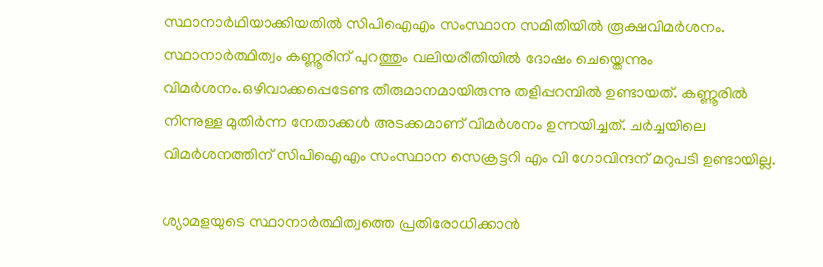സ്ഥാനാർഥിയാക്കിയതില്‍ സിപിഐഎം സംസ്ഥാന സമിതിയില്‍ രൂക്ഷവിമർശനം. സ്ഥാനാർത്ഥിത്വം കണ്ണൂരിന് പുറത്തും വലിയരീതിയില്‍ ദോഷം ചെയ്തെന്നും വിമർശനം.ഒഴിവാക്കപ്പെടേണ്ട തീരുമാനമായിരുന്നു തളിപ്പറമ്പില്‍ ഉണ്ടായത്. കണ്ണൂരില്‍ നിന്നുള്ള മുതിർന്ന നേതാക്കള്‍ അടക്കമാണ് വിമർശനം ഉന്നയിച്ചത്. ചർച്ചയിലെ വിമർശനത്തിന് സിപിഐഎം സംസ്ഥാന സെക്രട്ടറി എം വി ഗോവിന്ദന് മറുപടി ഉണ്ടായില്ല.

ശ്യാമളയുടെ സ്ഥാനാർത്ഥിത്വത്തെ പ്രതിരോധിക്കാൻ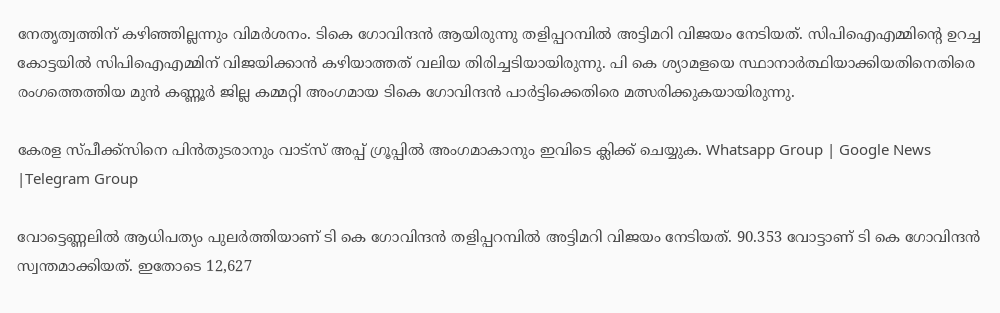നേതൃത്വത്തിന് കഴിഞ്ഞില്ലന്നും വിമർശനം. ടികെ ഗോവിന്ദൻ ആയിരുന്നു തളിപ്പറമ്പില്‍ അട്ടിമറി വിജയം നേടിയത്. സിപിഐഎമ്മിന്റെ ഉറച്ച കോട്ടയില്‍ സിപിഐഎമ്മിന് വിജയിക്കാൻ കഴിയാത്തത് വലിയ തിരിച്ചടിയായിരുന്നു. പി കെ ശ്യാമളയെ സ്ഥാനാർത്ഥിയാക്കിയതിനെതിരെ രംഗത്തെത്തിയ മുൻ കണ്ണൂർ ജില്ല കമ്മറ്റി അംഗമായ ടികെ ഗോവിന്ദൻ പാർട്ടിക്കെതിരെ മത്സരിക്കുകയായിരുന്നു.

കേരള സ്പീക്ക്സിനെ പിൻതുടരാനും വാട്സ് അപ്പ് ഗ്രൂപ്പിൽ അംഗമാകാനും ഇവിടെ ക്ലിക്ക് ചെയ്യുക. Whatsapp Group | Google News |Telegram Group

വോട്ടെണ്ണലില്‍ ആധിപത്യം പുലർത്തിയാണ് ടി കെ ഗോവിന്ദൻ തളിപ്പറമ്പില്‍ അട്ടിമറി വിജയം നേടിയത്. 90.353 വോട്ടാണ് ടി കെ ഗോവിന്ദൻ സ്വന്തമാക്കിയത്. ഇതോടെ 12,627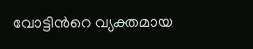വോട്ടിൻറെ വ്യക്തമായ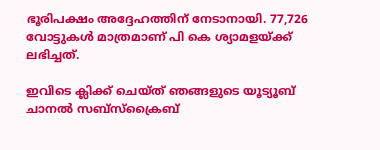ഭൂരിപക്ഷം അദ്ദേഹത്തിന് നേടാനായി. 77,726 വോട്ടുകള്‍ മാത്രമാണ് പി കെ ശ്യാമളയ്ക്ക് ലഭിച്ചത്.

ഇവിടെ ക്ലിക്ക് ചെയ്ത് ഞങ്ങളുടെ യൂട്യൂബ് ചാനൽ സബ്സ്ക്രൈബ്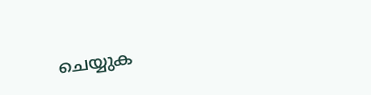ചെയ്യുക